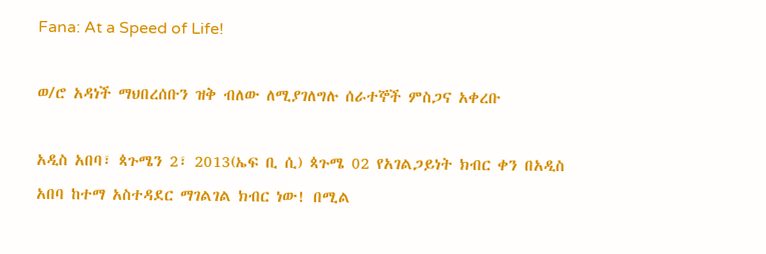Fana: At a Speed of Life!

ወ/ሮ አዳነች ማህበረሰቡን ዝቅ ብለው ለሚያገለግሉ ሰራተኞች ምስጋና አቀረቡ

አዲስ አበባ፣ ጳጉሜን 2፣ 2013(ኤፍ ቢ ሲ) ጳጉሜ 02 የአገልጋይነት ክብር ቀን በአዲስ አበባ ከተማ አስተዳደር ማገልገል ክብር ነው! በሚል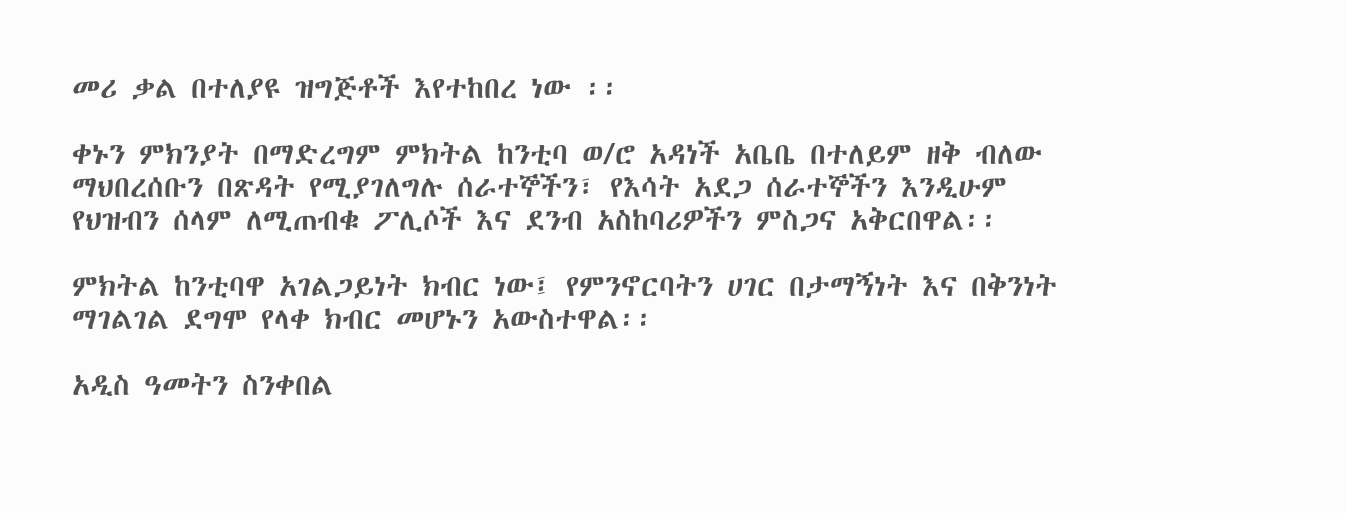መሪ ቃል በተለያዩ ዝግጅቶች እየተከበረ ነው ፡፡

ቀኑን ምክንያት በማድረግም ምክትል ከንቲባ ወ/ሮ አዳነች አቤቤ በተለይም ዘቅ ብለው ማህበረሰቡን በጽዳት የሚያገለግሉ ሰራተኞችን፣ የእሳት አደጋ ሰራተኞችን እንዲሁም የህዝብን ሰላም ለሚጠብቁ ፖሊሶች እና ደንብ አስከባሪዎችን ምስጋና አቅርበዋል፡፡

ምክትል ከንቲባዋ አገልጋይነት ክብር ነው፤ የምንኖርባትን ሀገር በታማኝነት እና በቅንነት ማገልገል ደግሞ የላቀ ክብር መሆኑን አውስተዋል፡፡

አዲስ ዓመትን ስንቀበል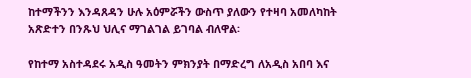ከተማችንን እንዳጸዳን ሁሉ አዕምሯችን ውስጥ ያለውን የተዛባ አመለካከት አጽድተን በንጹህ ህሊና ማገልገል ይገባል ብለዋል፡

የከተማ አስተዳደሩ አዲስ ዓመትን ምክንያት በማድረግ ለአዲስ አበባ እና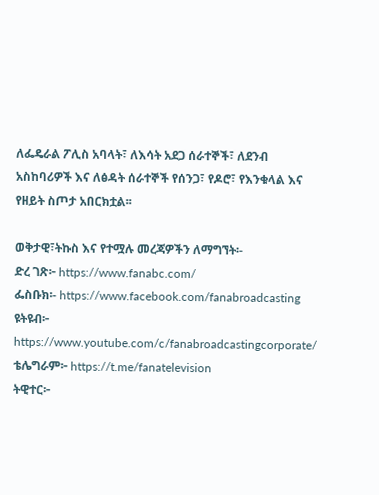ለፌዴራል ፖሊስ አባላት፣ ለእሳት አደጋ ሰራተኞች፣ ለደንብ አስከባሪዎች እና ለፅዳት ሰራተኞች የሰንጋ፣ የዶሮ፣ የእንቁላል እና የዘይት ስጦታ አበርክቷል፡፡

ወቅታዊ፣ትኩስ እና የተሟሉ መረጃዎችን ለማግኘት፡-
ድረ ገጽ፦ https://www.fanabc.com/
ፌስቡክ፡- https://www.facebook.com/fanabroadcasting
ዩትዩብ፦ https://www.youtube.com/c/fanabroadcastingcorporate/
ቴሌግራም፦ https://t.me/fanatelevision
ትዊተር፦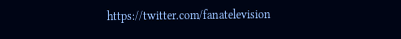https://twitter.com/fanatelevision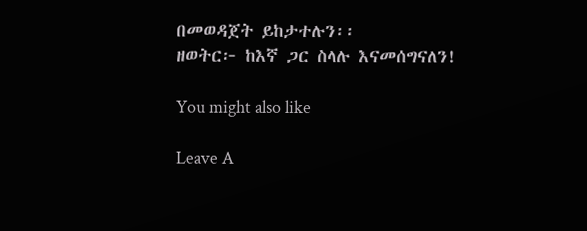በመወዳጀት ይከታተሉን፡፡
ዘወትር፦ ከእኛ ጋር ስላሉ እናመሰግናለን!

You might also like

Leave A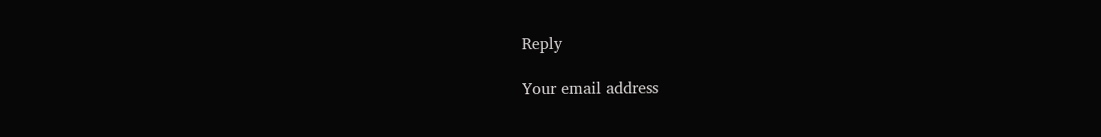Reply

Your email address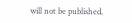will not be published.